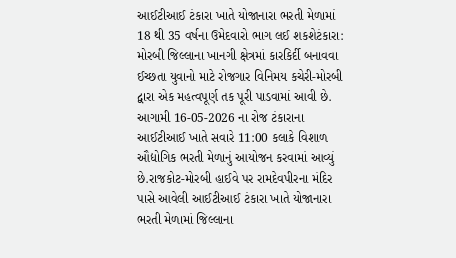આઈટીઆઈ ટંકારા ખાતે યોજાનારા ભરતી મેળામાં 18 થી 35 વર્ષના ઉમેદવારો ભાગ લઈ શકશેટંકારા: મોરબી જિલ્લાના ખાનગી ક્ષેત્રમાં કારકિર્દી બનાવવા ઈચ્છતા યુવાનો માટે રોજગાર વિનિમય કચેરી-મોરબી દ્વારા એક મહત્વપૂર્ણ તક પૂરી પાડવામાં આવી છે. આગામી 16-05-2026 ના રોજ ટંકારાના આઈટીઆઈ ખાતે સવારે 11:00 કલાકે વિશાળ ઔદ્યોગિક ભરતી મેળાનું આયોજન કરવામાં આવ્યું છે.રાજકોટ-મોરબી હાઈવે પર રામદેવપીરના મંદિર પાસે આવેલી આઈટીઆઈ ટંકારા ખાતે યોજાનારા ભરતી મેળામાં જિલ્લાના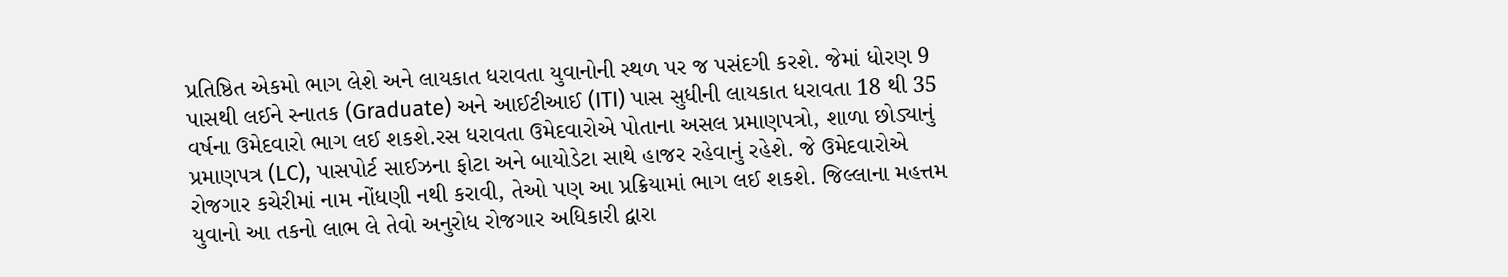પ્રતિષ્ઠિત એકમો ભાગ લેશે અને લાયકાત ધરાવતા યુવાનોની સ્થળ પર જ પસંદગી કરશે. જેમાં ધોરણ 9 પાસથી લઈને સ્નાતક (Graduate) અને આઈટીઆઈ (ITI) પાસ સુધીની લાયકાત ધરાવતા 18 થી 35 વર્ષના ઉમેદવારો ભાગ લઈ શકશે.રસ ધરાવતા ઉમેદવારોએ પોતાના અસલ પ્રમાણપત્રો, શાળા છોડ્યાનું પ્રમાણપત્ર (LC), પાસપોર્ટ સાઈઝના ફોટા અને બાયોડેટા સાથે હાજર રહેવાનું રહેશે. જે ઉમેદવારોએ રોજગાર કચેરીમાં નામ નોંધણી નથી કરાવી, તેઓ પણ આ પ્રક્રિયામાં ભાગ લઈ શકશે. જિલ્લાના મહત્તમ યુવાનો આ તકનો લાભ લે તેવો અનુરોધ રોજગાર અધિકારી દ્વારા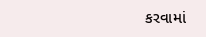કરવામાં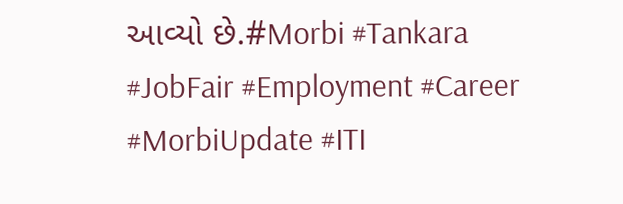આવ્યો છે.#Morbi #Tankara #JobFair #Employment #Career #MorbiUpdate #ITI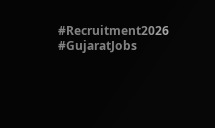#Recruitment2026 #GujaratJobs